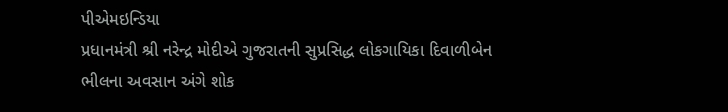પીએમઇન્ડિયા
પ્રધાનમંત્રી શ્રી નરેન્દ્ર મોદીએ ગુજરાતની સુપ્રસિદ્ધ લોકગાયિકા દિવાળીબેન ભીલના અવસાન અંગે શોક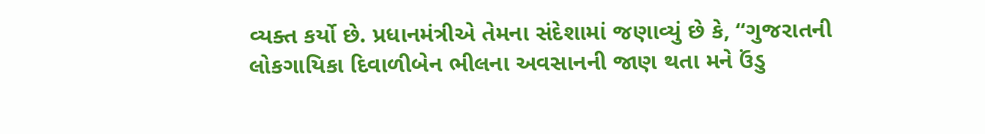વ્યક્ત કર્યો છે. પ્રધાનમંત્રીએ તેમના સંદેશામાં જણાવ્યું છે કે, “ગુજરાતની લોકગાયિકા દિવાળીબેન ભીલના અવસાનની જાણ થતા મને ઉંડુ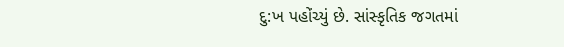દુ:ખ પહોંચ્યું છે. સાંસ્કૃતિક જગતમાં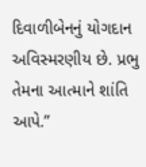દિવાળીબેનનું યોગદાન અવિસ્મરણીય છે. પ્રભુ તેમના આત્માને શાંતિ આપે.”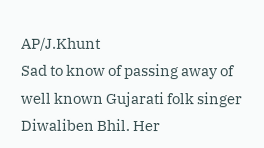AP/J.Khunt
Sad to know of passing away of well known Gujarati folk singer Diwaliben Bhil. Her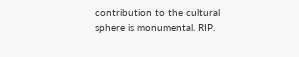contribution to the cultural sphere is monumental. RIP.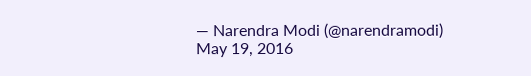— Narendra Modi (@narendramodi) May 19, 2016